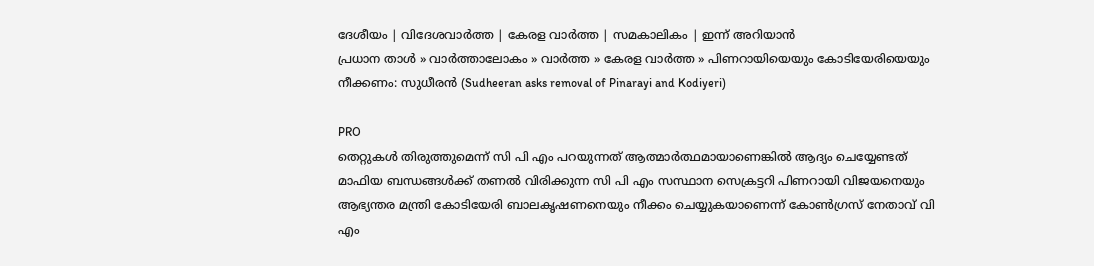ദേശീയം | വിദേശവാര്‍ത്ത | കേരള വാര്‍ത്ത | സമകാലികം | ഇന്ന് അറിയാന്‍
പ്രധാന താള്‍ » വാര്‍ത്താലോകം » വാര്‍ത്ത » കേരള വാര്‍ത്ത » പിണറായിയെയും കോടിയേരിയെയും നീക്കണം: സുധീരന്‍ (Sudheeran asks removal of Pinarayi and Kodiyeri)

PRO
തെറ്റുകള്‍ തിരുത്തുമെന്ന് സി പി എം പറയുന്നത് ആത്മാര്‍ത്ഥമായാണെങ്കില്‍ ആദ്യം ചെയ്യേണ്ടത് മാഫിയ ബന്ധങ്ങള്‍ക്ക് തണല്‍ വിരിക്കുന്ന സി പി എം സസ്ഥാന സെക്രട്ടറി പിണറായി വിജയനെയും ആഭ്യന്തര മന്ത്രി കോടിയേരി ബാലകൃഷണനെയും നീക്കം ചെയ്യുകയാണെന്ന് കോണ്‍ഗ്രസ് നേതാവ് വി എം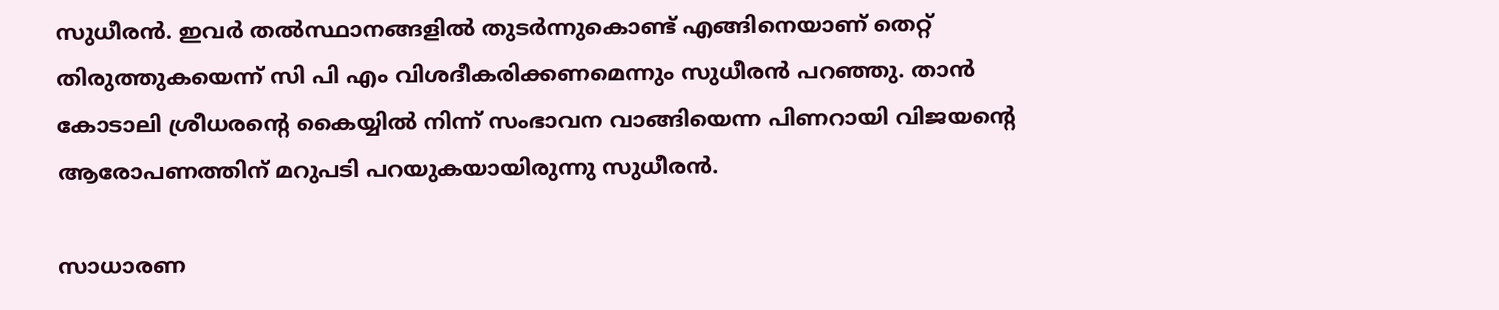സുധീരന്‍. ഇവര്‍ തല്‍‌സ്ഥാ‍നങ്ങളില്‍ തുടര്‍ന്നുകൊണ്ട് എങ്ങിനെയാണ് തെറ്റ് തിരുത്തുകയെന്ന് സി പി എം വിശദീകരിക്കണമെന്നും സുധീരന്‍ പറഞ്ഞു. താന്‍ കോടാലി ശ്രീധരന്‍റെ കൈയ്യില്‍ നിന്ന് സംഭാവന വാങ്ങിയെന്ന പിണറായി വിജയന്‍റെ ആരോപണത്തിന് മറുപടി പറയുകയായിരുന്നു സുധീരന്‍.

സാധാരണ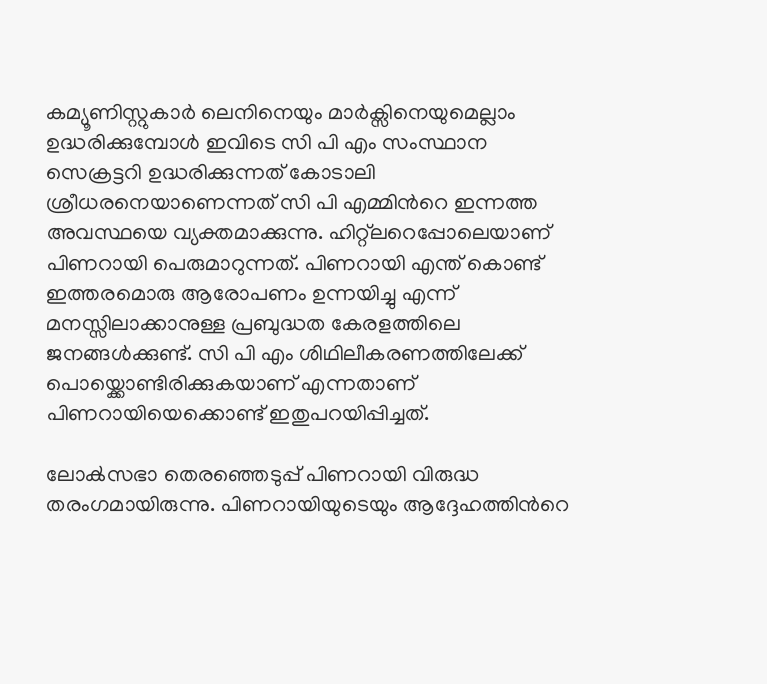കമ്യൂണിസ്റ്റുകാര്‍ ലെനിനെയും മാര്‍ക്സിനെയുമെല്ലാം ഉദ്ധരിക്കുമ്പോള്‍ ഇവിടെ സി പി എം സംസ്ഥാ‍ന സെക്രട്ടറി ഉദ്ധരിക്കുന്നത് കോടാലി ശ്രീധരനെയാണെന്നത് സി പി എമ്മിന്‍റെ ഇന്നത്ത അവസ്ഥയെ വ്യക്തമാക്കുന്നു. ഹിറ്റ്ലറെപ്പോലെയാണ് പിണറായി പെരുമാറുന്നത്. പിണറായി എന്ത് കൊണ്ട് ഇത്തരമൊരു ആരോപണം ഉന്നയിച്ചു എന്ന് മനസ്സിലാക്കാനുള്ള പ്രബുദ്ധത കേരളത്തിലെ ജനങ്ങള്‍ക്കുണ്ട്. സി പി എം ശിഥിലീകരണത്തിലേക്ക് പൊയ്ക്കൊണ്ടിരിക്കുകയാണ് എന്നതാണ് പിണറായിയെക്കൊണ്ട് ഇതുപറയിപ്പിച്ചത്.

ലോക്‍സഭാ തെരഞ്ഞെടുപ്പ് പിണറായി വിരുദ്ധ തരംഗമായിരുന്നു. പിണറായിയുടെയും ആദ്ദേഹത്തിന്‍റെ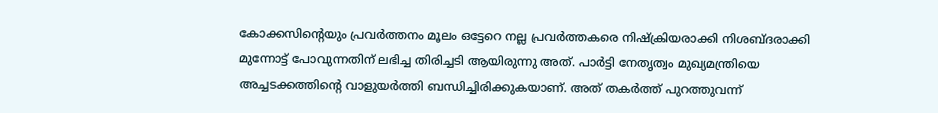കോക്കസിന്‍റെയും പ്രവര്‍ത്തനം മൂലം ഒട്ടേറെ നല്ല പ്രവര്‍ത്തകരെ നിഷ്ക്രിയരാ‍ക്കി നിശബ്ദരാക്കി മുന്നോ‍ട്ട് പോവുന്നതിന് ലഭിച്ച തിരിച്ചടി ആ‍യിരുന്നു അത്. പാര്‍ട്ടി നേതൃത്വം മുഖ്യമന്ത്രിയെ അച്ചടക്കത്തിന്‍റെ വാളുയര്‍ത്തി ബന്ധിച്ചിരിക്കുകയാണ്. അത് തകര്‍ത്ത് പുറത്തുവന്ന്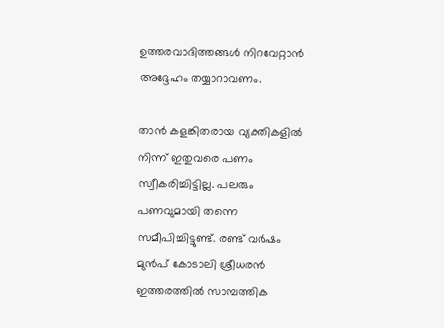ഉത്തരവാദിത്തങ്ങള്‍ നിറവേറ്റാന്‍ അദ്ദേഹം തയ്യാറാവണം.

താന്‍ കളങ്കിതരായ വ്യക്തികളില്‍ നിന്ന് ഇതുവരെ പണം സ്വീകരിച്ചിട്ടില്ല. പലരും പണവുമായി തന്നെ സമീപിച്ചിട്ടുണ്ട്. രണ്ട് വര്‍ഷം മുന്‍പ് കോടാലി ശ്രീധരന്‍ ഇത്തരത്തില്‍ സാമ്പത്തിക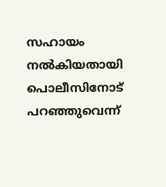സഹായം നല്‍കിയതായി പൊലീസിനോട് പറഞ്ഞുവെന്ന്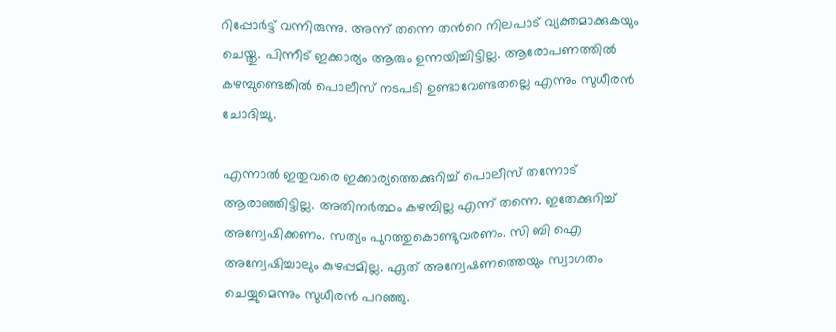റിപ്പോര്‍ട്ട് വന്നിരുന്നു. അന്ന് തന്നെ തന്‍റെ നിലപാട് വ്യക്തമാക്കുകയും ചെയ്തു. പിന്നീട് ഇക്കാര്യം ആരും ഉന്നയിച്ചിട്ടില്ല. ആരോപണത്തില്‍ കഴമ്പുണ്ടെങ്കില്‍ പൊലീസ് നടപടി ഉണ്ടാവേണ്ടതല്ലെ എന്നും സുധീരന്‍ ചോദിച്ചു.

എന്നാല്‍ ഇതുവരെ ഇക്കാര്യത്തെക്കുറിച്ച് പൊലീസ് തന്നോട് ആരാഞ്ഞിട്ടില്ല. അതിനര്‍ത്ഥം കഴമ്പില്ല എന്ന് തന്നെ. ഇതേക്കുറിച്ച് അന്വേഷിക്കണം. സത്യം പുറത്തുകൊണ്ടുവരണം. സി ബി ഐ അന്വേഷിച്ചാലും കുഴപ്പമില്ല. ഏത് അന്വേഷണത്തെയും സ്വാഗതം ചെയ്യുമെന്നും സുധീരന്‍ പറഞ്ഞു.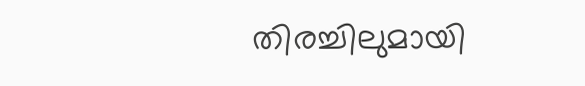തിരച്ചിലുമായി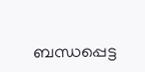ബന്ധപ്പെട്ട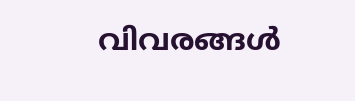വിവരങ്ങള്‍